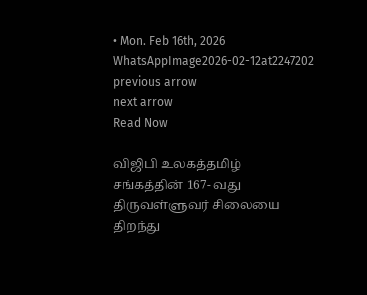• Mon. Feb 16th, 2026
WhatsAppImage2026-02-12at2247202
previous arrow
next arrow
Read Now

விஜிபி உலகத்தமிழ் சங்கத்தின் 167- வது திருவள்ளுவர் சிலையை திறந்து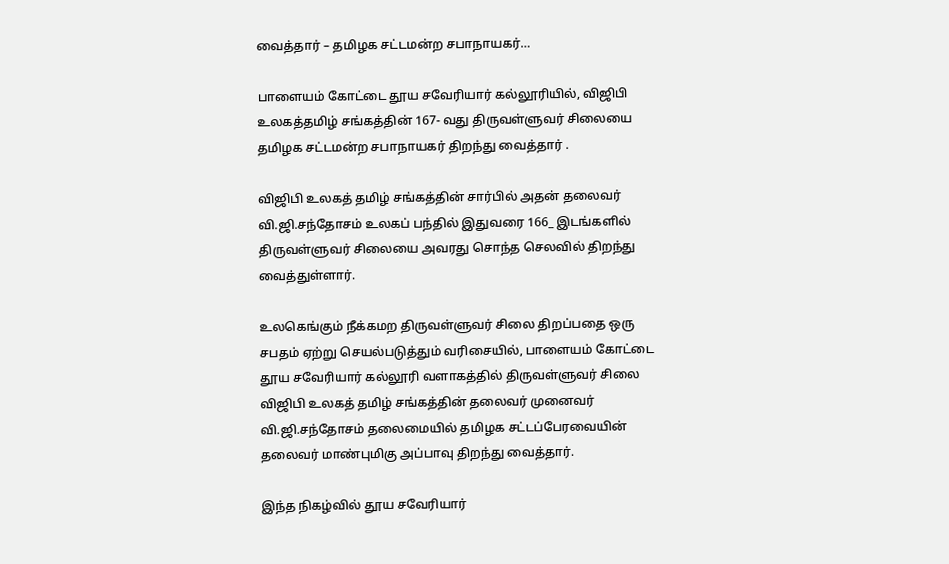வைத்தார் – தமிழக சட்டமன்ற சபாநாயகர்…

பாளையம் கோட்டை தூய சவேரியார் கல்லூரியில், விஜிபி உலகத்தமிழ் சங்கத்தின் 167- வது திருவள்ளுவர் சிலையை தமிழக சட்டமன்ற சபாநாயகர் திறந்து வைத்தார் .

விஜிபி உலகத் தமிழ் சங்கத்தின் சார்பில் அதன் தலைவர் வி.ஜி.சந்தோசம் உலகப் பந்தில் இதுவரை 166_ இடங்களில் திருவள்ளுவர் சிலையை அவரது சொந்த செலவில் திறந்து வைத்துள்ளார்.

உலகெங்கும் நீக்கமற திருவள்ளுவர் சிலை திறப்பதை ஒரு சபதம் ஏற்று செயல்படுத்தும் வரிசையில், பாளையம் கோட்டை தூய சவேரியார் கல்லூரி வளாகத்தில் திருவள்ளுவர் சிலை விஜிபி உலகத் தமிழ் சங்கத்தின் தலைவர் முனைவர் வி.ஜி.சந்தோசம் தலைமையில் தமிழக சட்டப்பேரவையின் தலைவர் மாண்புமிகு அப்பாவு திறந்து வைத்தார்.

இந்த நிகழ்வில் தூய சவேரியார்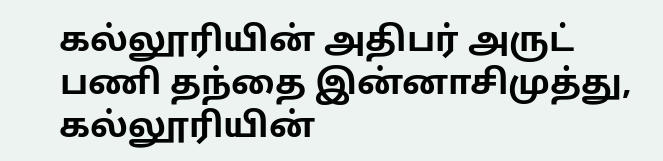கல்லூரியின் அதிபர் அருட் பணி தந்தை இன்னாசிமுத்து, கல்லூரியின்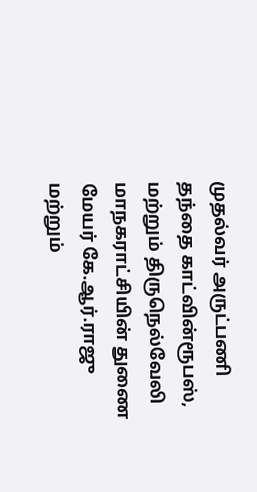முதல்வர் அருட்பணி தந்தை காட்வின்ரூபஸ், மற்றும் திருநெல்வேலி மாநகராட்சியின் துணை மேயர் கே.ஆர்.ராஜு மற்றும்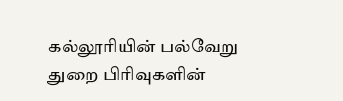கல்லூரியின் பல்வேறு துறை பிரிவுகளின்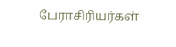பேராசிரியர்கள்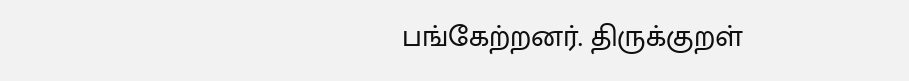பங்கேற்றனர். திருக்குறள்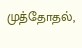முத்தோதல்,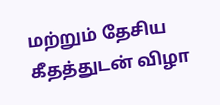மற்றும் தேசிய கீதத்துடன் விழா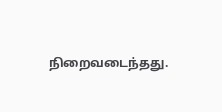நிறைவடைந்தது.